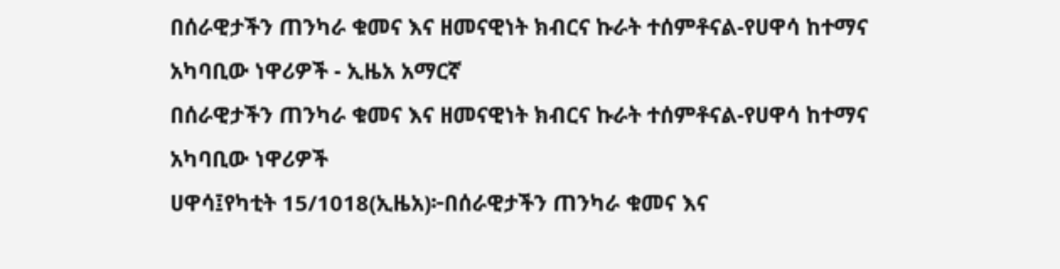በሰራዊታችን ጠንካራ ቁመና እና ዘመናዊነት ክብርና ኩራት ተሰምቶናል-የሀዋሳ ከተማና አካባቢው ነዋሪዎች - ኢዜአ አማርኛ
በሰራዊታችን ጠንካራ ቁመና እና ዘመናዊነት ክብርና ኩራት ተሰምቶናል-የሀዋሳ ከተማና አካባቢው ነዋሪዎች
ሀዋሳ፤የካቲት 15/1018(ኢዜአ)፦በሰራዊታችን ጠንካራ ቁመና እና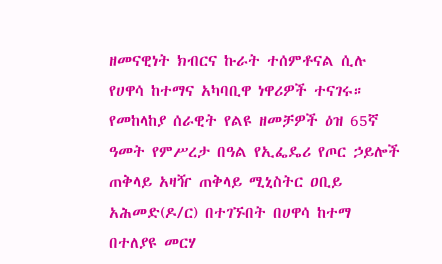ዘመናዊነት ክብርና ኩራት ተሰምቶናል ሲሉ የሀዋሳ ከተማና አካባቢዋ ነዋሪዎች ተናገሩ።
የመከላከያ ሰራዊት የልዩ ዘመቻዎች ዕዝ 65ኛ ዓመት የምሥረታ በዓል የኢፌዴሪ የጦር ኃይሎች ጠቅላይ አዛዥ ጠቅላይ ሚኒስትር ዐቢይ አሕመድ(ዶ/ር) በተገኙበት በሀዋሳ ከተማ በተለያዩ መርሃ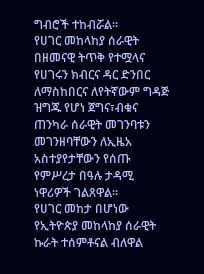ግብሮች ተከብሯል።
የሀገር መከላከያ ሰራዊት በዘመናዊ ትጥቅ የተሟላና የሀገሩን ክብርና ዳር ድንበር ለማስከበርና ለየትኛውም ግዳጅ ዝግጁ የሆነ ጀግና፣ብቁና ጠንካራ ሰራዊት መገንባቱን መገንዘባቸውን ለኢዜአ አስተያየታቸውን የሰጡ የምሥረታ በዓሉ ታዳሚ ነዋሪዎች ገልጸዋል።
የሀገር መከታ በሆነው የኢትዮጵያ መከላከያ ሰራዊት ኩራት ተሰምቶናል ብለዋል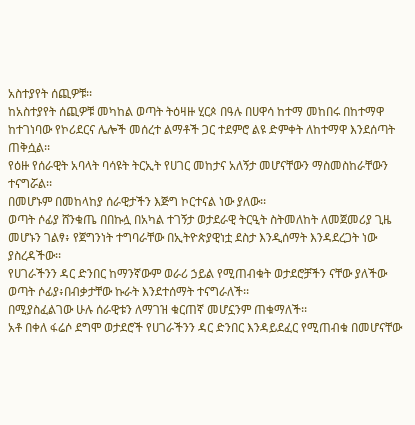አስተያየት ሰጪዎቹ፡፡
ከአስተያየት ሰጪዎቹ መካከል ወጣት ትዕዛዙ ሂርጶ በዓሉ በሀዋሳ ከተማ መከበሩ በከተማዋ ከተገነባው የኮሪደርና ሌሎች መሰረተ ልማቶች ጋር ተደምሮ ልዩ ድምቀት ለከተማዋ እንደሰጣት ጠቅሷል፡፡
የዕዙ የሰራዊት አባላት ባሳዩት ትርኢት የሀገር መከታና አለኝታ መሆናቸውን ማስመስከራቸውን ተናግሯል፡፡
በመሆኑም በመከላከያ ሰራዊታችን እጅግ ኮርተናል ነው ያለው፡፡
ወጣት ሶፊያ ሸንቁጤ በበኩሏ በአካል ተገኝታ ወታደራዊ ትርዒት ስትመለከት ለመጀመሪያ ጊዜ መሆኑን ገልፃ፥ የጀግንነት ተግባራቸው በኢትዮጵያዊነቷ ደስታ እንዲሰማት እንዳደረጋት ነው ያስረዳችው፡፡
የሀገራችንን ዳር ድንበር ከማንኛውም ወራሪ ኃይል የሚጠብቁት ወታደሮቻችን ናቸው ያለችው ወጣት ሶፊያ፥በብቃታቸው ኩራት እንደተሰማት ተናግራለች፡፡
በሚያስፈልገው ሁሉ ሰራዊቱን ለማገዝ ቁርጠኛ መሆኗንም ጠቁማለች፡፡
አቶ በቀለ ፋሬሶ ደግሞ ወታደሮች የሀገራችንን ዳር ድንበር እንዳይደፈር የሚጠብቁ በመሆናቸው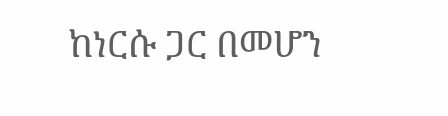ከነርሱ ጋር በመሆን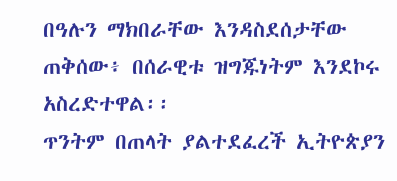በዓሉን ማክበራቸው እንዳስደሰታቸው ጠቅሰው፥ በሰራዊቱ ዝግጁነትም እንደኮሩ አስረድተዋል፡፡
ጥንትም በጠላት ያልተደፈረች ኢትዮጵያን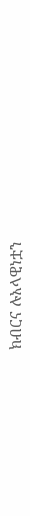ክብርና ሉአላዊነቷን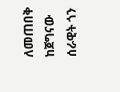ለመጠበቅ ከጀግናው ሰራዊት ጎን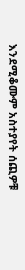እንደሚቆሙም አስተያየት ሰጪዎቹ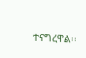ተናግረዋል፡፡